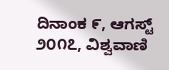ದಿನಾಂಕ ೯, ಆಗಸ್ಟ್ ೨೦೧೭, ವಿಶ್ವವಾಣಿ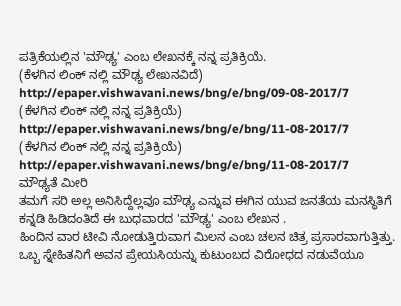ಪತ್ರಿಕೆಯಲ್ಲಿನ 'ಮೌಢ್ಯ' ಎಂಬ ಲೇಖನಕ್ಕೆ ನನ್ನ ಪ್ರತಿಕ್ರಿಯೆ.
(ಕೆಳಗಿನ ಲಿಂಕ್ ನಲ್ಲಿ ಮೌಢ್ಯ ಲೇಖನವಿದೆ)
http://epaper.vishwavani.news/bng/e/bng/09-08-2017/7
(ಕೆಳಗಿನ ಲಿಂಕ್ ನಲ್ಲಿ ನನ್ನ ಪ್ರತಿಕ್ರಿಯೆ)
http://epaper.vishwavani.news/bng/e/bng/11-08-2017/7
(ಕೆಳಗಿನ ಲಿಂಕ್ ನಲ್ಲಿ ನನ್ನ ಪ್ರತಿಕ್ರಿಯೆ)
http://epaper.vishwavani.news/bng/e/bng/11-08-2017/7
ಮೌಢ್ಯತೆ ಮೀರಿ
ತಮಗೆ ಸರಿ ಅಲ್ಲ ಅನಿಸಿದ್ದೆಲ್ಲವೂ ಮೌಢ್ಯ ಎನ್ನುವ ಈಗಿನ ಯುವ ಜನತೆಯ ಮನಸ್ಥಿತಿಗೆ ಕನ್ನಡಿ ಹಿಡಿದಂತಿದೆ ಈ ಬುಧವಾರದ 'ಮೌಢ್ಯ' ಎಂಬ ಲೇಖನ .
ಹಿಂದಿನ ವಾರ ಟೀವಿ ನೋಡುತ್ತಿರುವಾಗ ಮಿಲನ ಎಂಬ ಚಲನ ಚಿತ್ರ ಪ್ರಸಾರವಾಗುತ್ತಿತ್ತು. ಒಬ್ಬ ಸ್ನೇಹಿತನಿಗೆ ಅವನ ಪ್ರೇಯಸಿಯನ್ನು ಕುಟುಂಬದ ವಿರೋಧದ ನಡುವೆಯೂ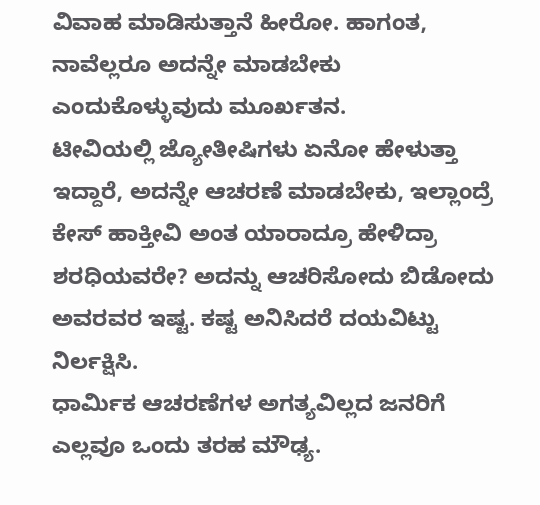ವಿವಾಹ ಮಾಡಿಸುತ್ತಾನೆ ಹೀರೋ. ಹಾಗಂತ, ನಾವೆಲ್ಲರೂ ಅದನ್ನೇ ಮಾಡಬೇಕು ಎಂದುಕೊಳ್ಳುವುದು ಮೂರ್ಖತನ.
ಟೀವಿಯಲ್ಲಿ ಜ್ಯೋತೀಷಿಗಳು ಏನೋ ಹೇಳುತ್ತಾ ಇದ್ದಾರೆ, ಅದನ್ನೇ ಆಚರಣೆ ಮಾಡಬೇಕು, ಇಲ್ಲಾಂದ್ರೆ ಕೇಸ್ ಹಾಕ್ತೀವಿ ಅಂತ ಯಾರಾದ್ರೂ ಹೇಳಿದ್ರಾ ಶರಧಿಯವರೇ? ಅದನ್ನು ಆಚರಿಸೋದು ಬಿಡೋದು ಅವರವರ ಇಷ್ಟ. ಕಷ್ಟ ಅನಿಸಿದರೆ ದಯವಿಟ್ಟು ನಿರ್ಲಕ್ಷಿಸಿ.
ಧಾರ್ಮಿಕ ಆಚರಣೆಗಳ ಅಗತ್ಯವಿಲ್ಲದ ಜನರಿಗೆ ಎಲ್ಲವೂ ಒಂದು ತರಹ ಮೌಢ್ಯ.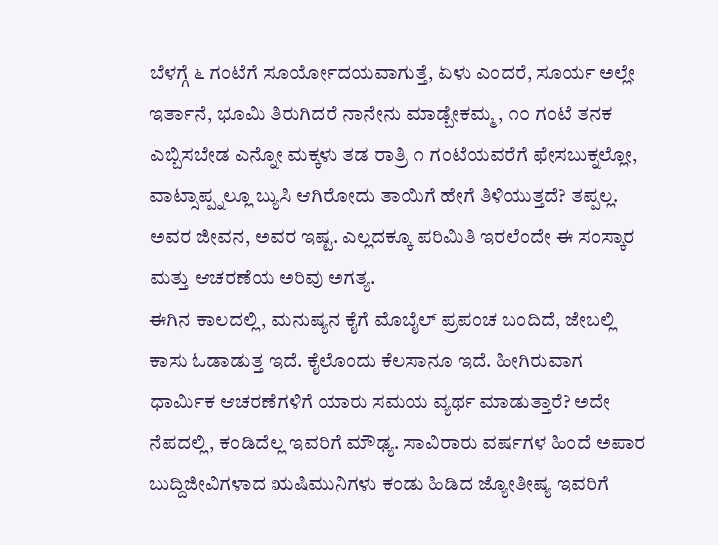ಬೆಳಗ್ಗೆ ೬ ಗಂಟೆಗೆ ಸೂರ್ಯೋದಯವಾಗುತ್ತೆ, ಏಳು ಎಂದರೆ, ಸೂರ್ಯ ಅಲ್ಲೇ ಇರ್ತಾನೆ, ಭೂಮಿ ತಿರುಗಿದರೆ ನಾನೇನು ಮಾಡ್ಬೇಕಮ್ಮ, ೧೦ ಗಂಟೆ ತನಕ ಎಬ್ಬಿಸಬೇಡ ಎನ್ನೋ ಮಕ್ಕಳು ತಡ ರಾತ್ರಿ ೧ ಗಂಟೆಯವರೆಗೆ ಫೇಸಬುಕ್ನಲ್ಲೋ, ವಾಟ್ಸಾಪ್ಪ್ನಲ್ಲೂ ಬ್ಯುಸಿ ಆಗಿರೋದು ತಾಯಿಗೆ ಹೇಗೆ ತಿಳಿಯುತ್ತದೆ? ತಪ್ಪಲ್ಲ. ಅವರ ಜೀವನ, ಅವರ ಇಷ್ಟ. ಎಲ್ಲದಕ್ಕೂ ಪರಿಮಿತಿ ಇರಲೆಂದೇ ಈ ಸಂಸ್ಕಾರ ಮತ್ತು ಆಚರಣೆಯ ಅರಿವು ಅಗತ್ಯ.
ಈಗಿನ ಕಾಲದಲ್ಲಿ, ಮನುಷ್ಯನ ಕೈಗೆ ಮೊಬೈಲ್ ಪ್ರಪಂಚ ಬಂದಿದೆ, ಜೇಬಲ್ಲಿ ಕಾಸು ಓಡಾಡುತ್ತ ಇದೆ. ಕೈಲೊಂದು ಕೆಲಸಾನೂ ಇದೆ. ಹೀಗಿರುವಾಗ ಧಾರ್ಮಿಕ ಆಚರಣೆಗಳಿಗೆ ಯಾರು ಸಮಯ ವ್ಯರ್ಥ ಮಾಡುತ್ತಾರೆ? ಅದೇ ನೆಪದಲ್ಲಿ, ಕಂಡಿದೆಲ್ಲ ಇವರಿಗೆ ಮೌಢ್ಯ. ಸಾವಿರಾರು ವರ್ಷಗಳ ಹಿಂದೆ ಅಪಾರ ಬುದ್ದಿಜೀವಿಗಳಾದ ಋಷಿಮುನಿಗಳು ಕಂಡು ಹಿಡಿದ ಜ್ಯೋತೀಷ್ಯ ಇವರಿಗೆ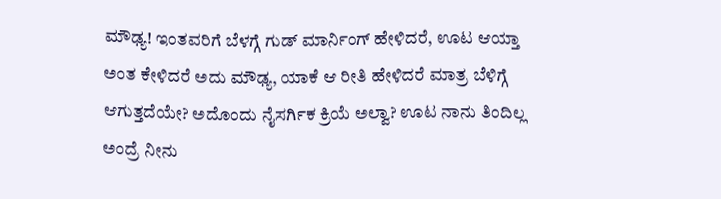ಮೌಢ್ಯ! ಇಂತವರಿಗೆ ಬೆಳಗ್ಗೆ ಗುಡ್ ಮಾರ್ನಿಂಗ್ ಹೇಳಿದರೆ, ಊಟ ಆಯ್ತಾ ಅಂತ ಕೇಳಿದರೆ ಅದು ಮೌಢ್ಯ, ಯಾಕೆ ಆ ರೀತಿ ಹೇಳಿದರೆ ಮಾತ್ರ ಬೆಳಿಗ್ಗೆ ಆಗುತ್ತದೆಯೇ? ಅದೊಂದು ನೈಸರ್ಗಿಕ ಕ್ರಿಯೆ ಅಲ್ವಾ? ಊಟ ನಾನು ತಿಂದಿಲ್ಲ ಅಂದ್ರೆ ನೀನು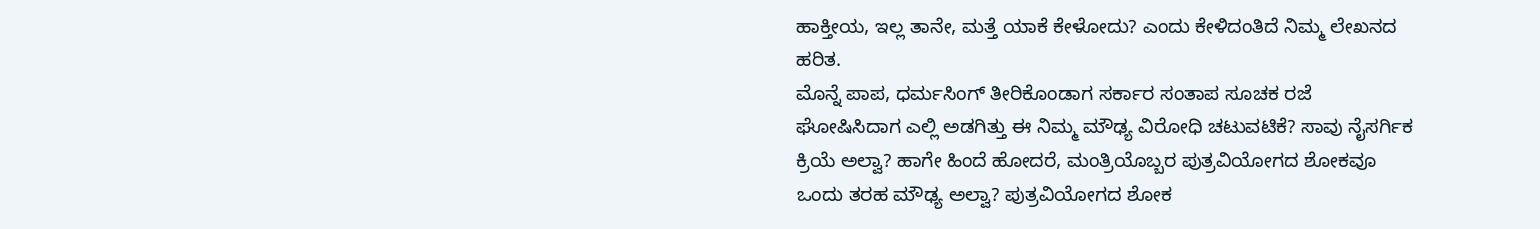ಹಾಕ್ತೀಯ, ಇಲ್ಲ ತಾನೇ, ಮತ್ತೆ ಯಾಕೆ ಕೇಳೋದು? ಎಂದು ಕೇಳಿದಂತಿದೆ ನಿಮ್ಮ ಲೇಖನದ ಹರಿತ.
ಮೊನ್ನೆ ಪಾಪ, ಧರ್ಮಸಿಂಗ್ ತೀರಿಕೊಂಡಾಗ ಸರ್ಕಾರ ಸಂತಾಪ ಸೂಚಕ ರಜೆ ಘೋಷಿಸಿದಾಗ ಎಲ್ಲಿ ಅಡಗಿತ್ತು ಈ ನಿಮ್ಮ ಮೌಢ್ಯ ವಿರೋಧಿ ಚಟುವಟಿಕೆ? ಸಾವು ನೈಸರ್ಗಿಕ ಕ್ರಿಯೆ ಅಲ್ವಾ? ಹಾಗೇ ಹಿಂದೆ ಹೋದರೆ, ಮಂತ್ರಿಯೊಬ್ಬರ ಪುತ್ರವಿಯೋಗದ ಶೋಕವೂ ಒಂದು ತರಹ ಮೌಢ್ಯ ಅಲ್ವಾ? ಪುತ್ರವಿಯೋಗದ ಶೋಕ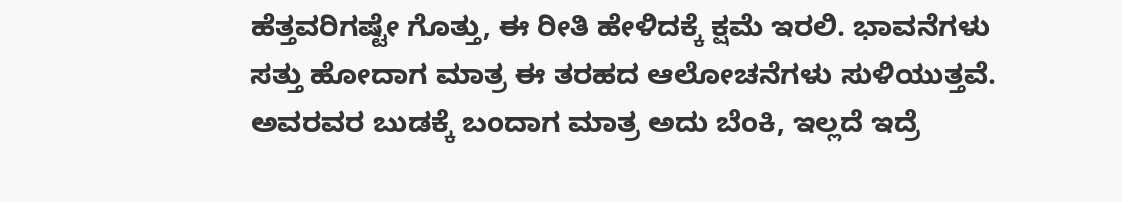ಹೆತ್ತವರಿಗಷ್ಟೇ ಗೊತ್ತು, ಈ ರೀತಿ ಹೇಳಿದಕ್ಕೆ ಕ್ಷಮೆ ಇರಲಿ. ಭಾವನೆಗಳು ಸತ್ತು ಹೋದಾಗ ಮಾತ್ರ ಈ ತರಹದ ಆಲೋಚನೆಗಳು ಸುಳಿಯುತ್ತವೆ. ಅವರವರ ಬುಡಕ್ಕೆ ಬಂದಾಗ ಮಾತ್ರ ಅದು ಬೆಂಕಿ, ಇಲ್ಲದೆ ಇದ್ರೆ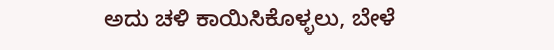ಅದು ಚಳಿ ಕಾಯಿಸಿಕೊಳ್ಳಲು, ಬೇಳೆ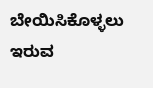ಬೇಯಿಸಿಕೊಳ್ಳಲು ಇರುವ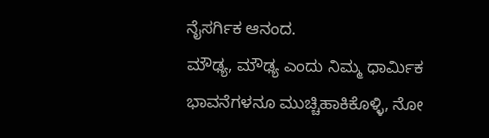ನೈಸರ್ಗಿಕ ಆನಂದ.
ಮೌಢ್ಯ, ಮೌಢ್ಯ ಎಂದು ನಿಮ್ಮ ಧಾರ್ಮಿಕ ಭಾವನೆಗಳನೂ ಮುಚ್ಚಿಹಾಕಿಕೊಳ್ಳಿ, ನೋ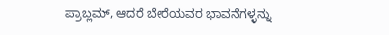ಪ್ರಾಬ್ಲಮ್, ಆದರೆ ಬೇರೆಯವರ ಭಾವನೆಗಳ್ಳನ್ನು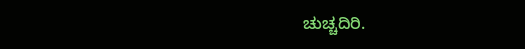ಚುಚ್ಚದಿರಿ.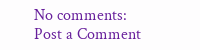No comments:
Post a Comment